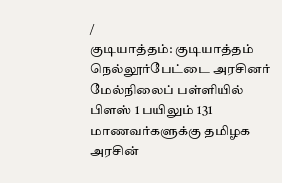/
குடியாத்தம்: குடியாத்தம் நெல்லூர்பேட்டை அரசினர் மேல்நிலைப் பள்ளியில் பிளஸ் 1 பயிலும் 131 மாணவர்களுக்கு தமிழக அரசின்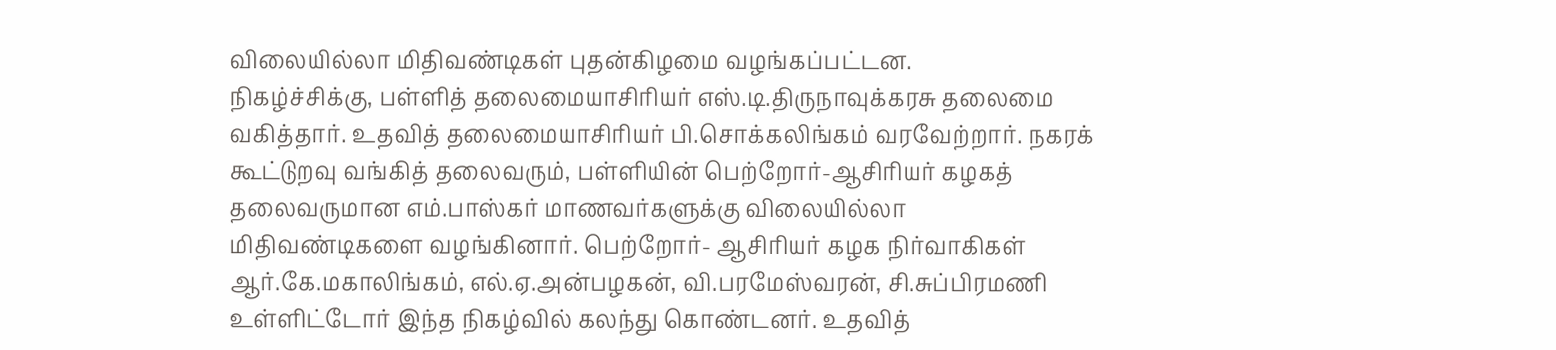விலையில்லா மிதிவண்டிகள் புதன்கிழமை வழங்கப்பட்டன.
நிகழ்ச்சிக்கு, பள்ளித் தலைமையாசிரியர் எஸ்.டி.திருநாவுக்கரசு தலைமை வகித்தார். உதவித் தலைமையாசிரியர் பி.சொக்கலிங்கம் வரவேற்றார். நகரக் கூட்டுறவு வங்கித் தலைவரும், பள்ளியின் பெற்றோர்-ஆசிரியர் கழகத் தலைவருமான எம்.பாஸ்கர் மாணவர்களுக்கு விலையில்லா மிதிவண்டிகளை வழங்கினார். பெற்றோர்- ஆசிரியர் கழக நிர்வாகிகள் ஆர்.கே.மகாலிங்கம், எல்.ஏ.அன்பழகன், வி.பரமேஸ்வரன், சி.சுப்பிரமணி உள்ளிட்டோர் இந்த நிகழ்வில் கலந்து கொண்டனர். உதவித்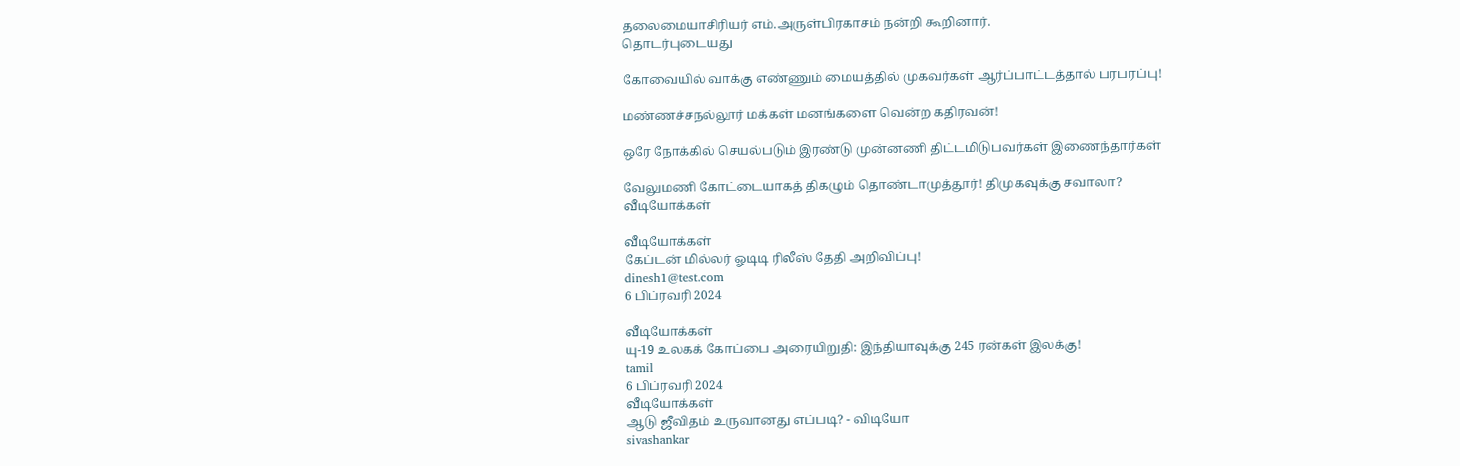தலைமையாசிரியர் எம்.அருள்பிரகாசம் நன்றி கூறினார்.
தொடர்புடையது

கோவையில் வாக்கு எண்ணும் மையத்தில் முகவர்கள் ஆர்ப்பாட்டத்தால் பரபரப்பு!

மண்ணச்சநல்லூர் மக்கள் மனங்களை வென்ற கதிரவன்!

ஒரே நோக்கில் செயல்படும் இரண்டு முன்னணி திட்டமிடுபவர்கள் இணைந்தார்கள்

வேலுமணி கோட்டையாகத் திகழும் தொண்டாமுத்தூர்! திமுகவுக்கு சவாலா?
வீடியோக்கள்

வீடியோக்கள்
கேப்டன் மில்லர் ஓடிடி ரிலீஸ் தேதி அறிவிப்பு!
dinesh1@test.com
6 பிப்ரவரி 2024

வீடியோக்கள்
யு-19 உலகக் கோப்பை அரையிறுதி: இந்தியாவுக்கு 245 ரன்கள் இலக்கு!
tamil
6 பிப்ரவரி 2024
வீடியோக்கள்
ஆடு ஜீவிதம் உருவானது எப்படி? - விடியோ
sivashankar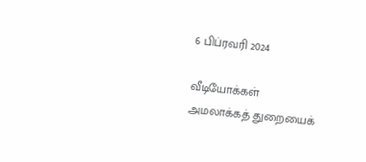6 பிப்ரவரி 2024

வீடியோக்கள்
அமலாக்கத் துறையைக்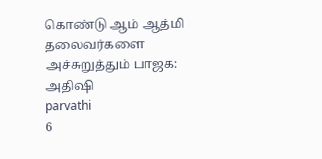கொண்டு ஆம் ஆத்மி தலைவர்களை அச்சுறுத்தும் பாஜக: அதிஷி
parvathi
6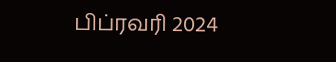பிப்ரவரி 2024